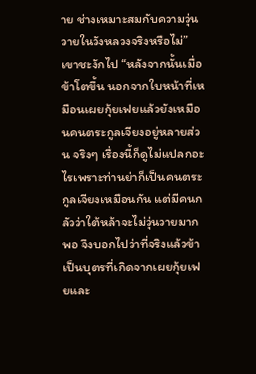าย ช่างเหมาะสมกับความวุ่นวายในวังหลวงจริงหรือไม่”
เขาชะงักไป “หลังจากนั้นเมื่อข้าโตขึ้น นอกจากใบหน้าที่เหมือนเผยกุ้ยเฟยแล้วยังเหมือนคนตระกูลเจียงอยู่หลายส่วน จริงๆ เรื่องนี้ก็ดูไม่แปลกอะไรเพราะท่านย่าก็เป็นคนตระกูลเจียงเหมือนกัน แต่มีคนกลัวว่าใต้หล้าจะไม่วุ่นวายมากพอ จึงบอกไปว่าที่จริงแล้วข้าเป็นบุตรที่เกิดจากเผยกุ้ยเฟยและ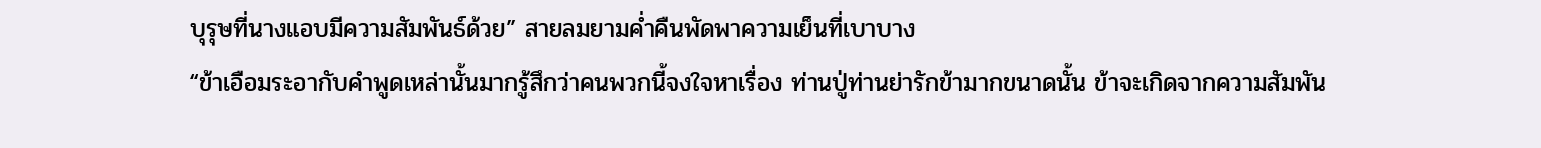บุรุษที่นางแอบมีความสัมพันธ์ด้วย” สายลมยามค่ำคืนพัดพาความเย็นที่เบาบาง
“ข้าเอือมระอากับคำพูดเหล่านั้นมากรู้สึกว่าคนพวกนี้จงใจหาเรื่อง ท่านปู่ท่านย่ารักข้ามากขนาดนั้น ข้าจะเกิดจากความสัมพัน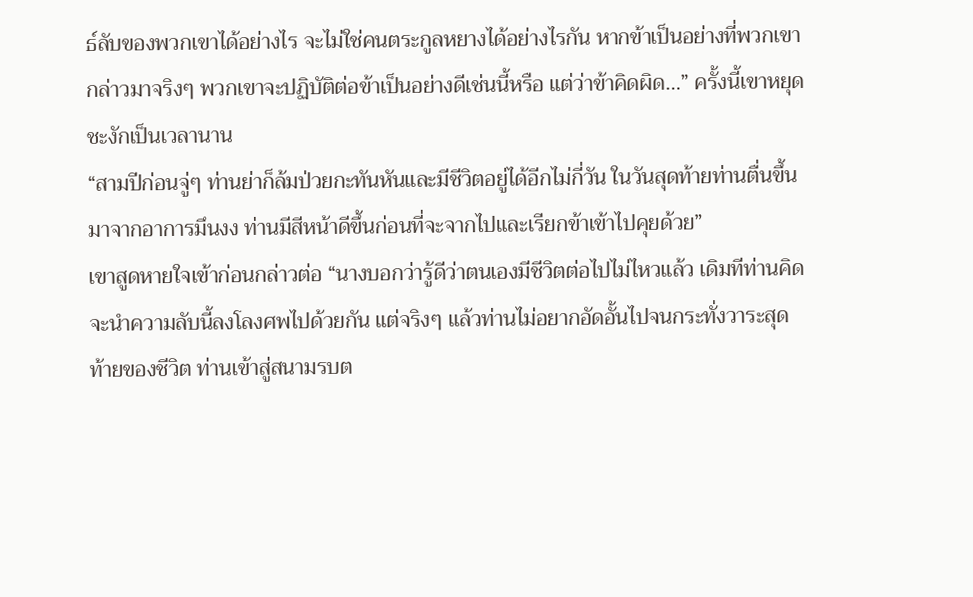ธ์ลับของพวกเขาได้อย่างไร จะไม่ใช่คนตระกูลหยางได้อย่างไรกัน หากข้าเป็นอย่างที่พวกเขากล่าวมาจริงๆ พวกเขาจะปฏิบัติต่อข้าเป็นอย่างดีเช่นนี้หรือ แต่ว่าข้าคิดผิด…” ครั้งนี้เขาหยุดชะงักเป็นเวลานาน
“สามปีก่อนจู่ๆ ท่านย่าก็ล้มป่วยกะทันหันและมีชีวิตอยู่ได้อีกไม่กี่วัน ในวันสุดท้ายท่านตื่นขึ้นมาจากอาการมึนงง ท่านมีสีหน้าดีขึ้นก่อนที่จะจากไปและเรียกข้าเข้าไปคุยด้วย”
เขาสูดหายใจเข้าก่อนกล่าวต่อ “นางบอกว่ารู้ดีว่าตนเองมีชีวิตต่อไปไม่ไหวแล้ว เดิมทีท่านคิดจะนำความลับนี้ลงโลงศพไปด้วยกัน แต่จริงๆ แล้วท่านไม่อยากอัดอั้นไปจนกระทั่งวาระสุดท้ายของชีวิต ท่านเข้าสู่สนามรบต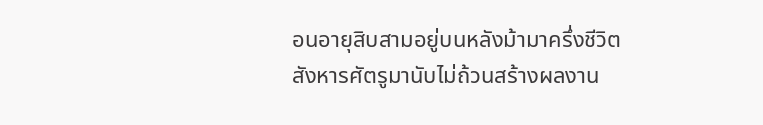อนอายุสิบสามอยู่บนหลังม้ามาครึ่งชีวิต สังหารศัตรูมานับไม่ถ้วนสร้างผลงาน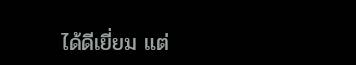ได้ดีเยี่ยม แต่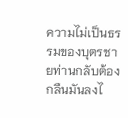ความไม่เป็นธรรมของบุตรชายท่านกลับต้องกลืนมันลงไ